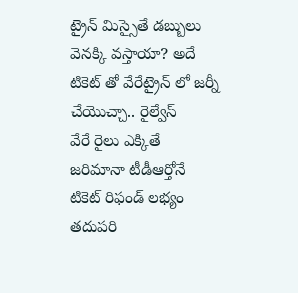ట్రైన్ మిస్సైతే డబ్బులు వెనక్కి వస్తాయా? అదే టికెట్ తో వేరేట్రైన్ లో జర్నీ చేయొచ్చా.. రైల్వేస్
వేరే రైలు ఎక్కితే జరిమానా టీడీఆర్తోనే టికెట్ రిఫండ్ లభ్యం తదుపరి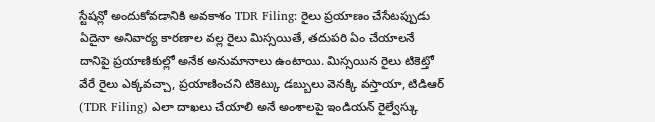స్టేషన్లో అందుకోవడానికి అవకాశం TDR Filing: రైలు ప్రయాణం చేసేటప్పుడు ఏదైనా అనివార్య కారణాల వల్ల రైలు మిస్సయితే, తదుపరి ఏం చేయాలనే దానిపై ప్రయాణికుల్లో అనేక అనుమానాలు ఉంటాయి. మిస్సయిన రైలు టికెట్తో వేరే రైలు ఎక్కవచ్చా, ప్రయాణించని టికెట్కు డబ్బులు వెనక్కి వస్తాయా, టిడిఆర్ (TDR Filing) ఎలా దాఖలు చేయాలి అనే అంశాలపై ఇండియన్ రైల్వేస్కు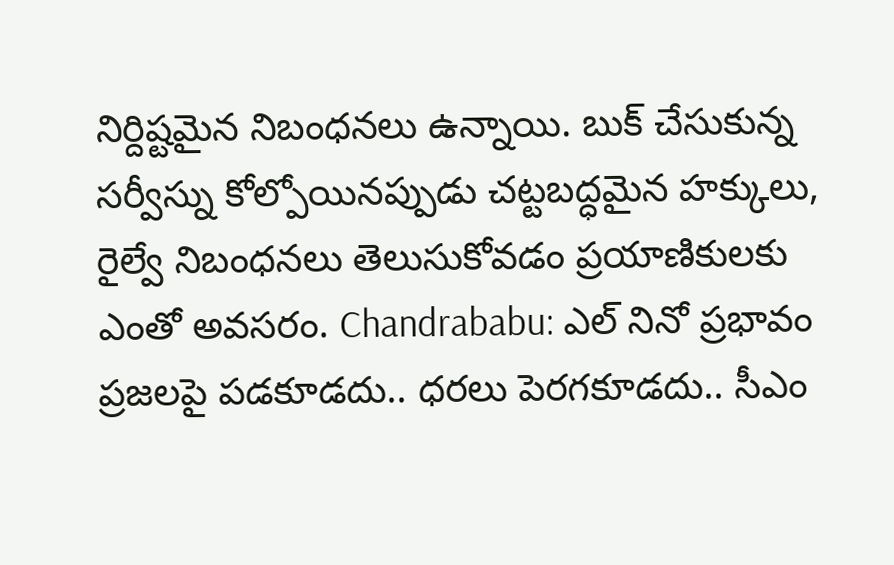నిర్దిష్టమైన నిబంధనలు ఉన్నాయి. బుక్ చేసుకున్న సర్వీస్ను కోల్పోయినప్పుడు చట్టబద్ధమైన హక్కులు, రైల్వే నిబంధనలు తెలుసుకోవడం ప్రయాణికులకు ఎంతో అవసరం. Chandrababu: ఎల్ నినో ప్రభావం ప్రజలపై పడకూడదు.. ధరలు పెరగకూడదు.. సీఎం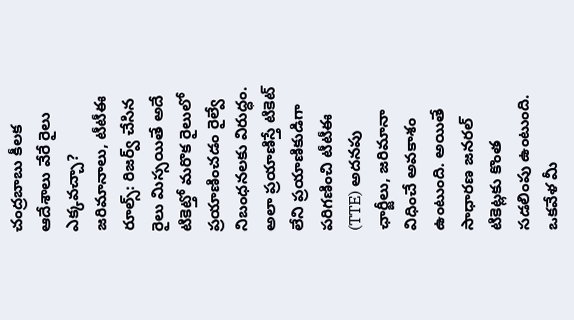చంద్రబాబు కీలక ఆదేశాలు వేరే రైలు ఎక్కవచ్చా? జరిమానాలు, టీటీఈ రూల్స్: రిజర్వ్ చేసిన రైలు మిస్సయితే అదే టికెట్తో మరొక రైలులో ప్రయాణించడం రైల్వే నిబంధనలకు విరుద్ధం. అలా ప్రయాణిస్తే టికెట్ లేని ప్రయాణికుడిగా పరిగణించి టీటీఈ (TTE) అదనపు ఛార్జీలు, జరిమానా విధించే అవకాశం ఉంటుంది. అయితే సాధారణ జనరల్ టికెట్లకు కొంత సడలింపు ఉంటుంది. ఒకవేళ మీ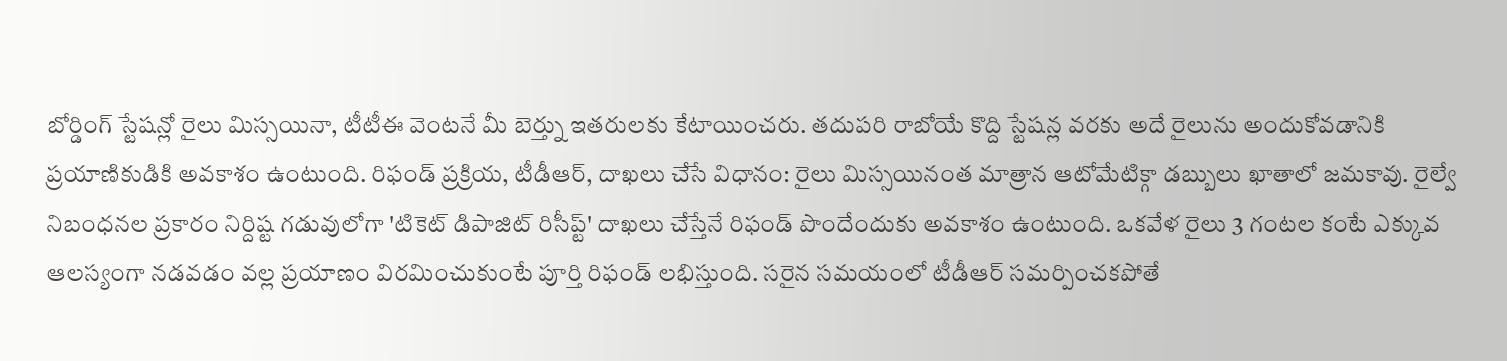బోర్డింగ్ స్టేషన్లో రైలు మిస్సయినా, టీటీఈ వెంటనే మీ బెర్త్ను ఇతరులకు కేటాయించరు. తదుపరి రాబోయే కొద్ది స్టేషన్ల వరకు అదే రైలును అందుకోవడానికి ప్రయాణికుడికి అవకాశం ఉంటుంది. రిఫండ్ ప్రక్రియ, టీడీఆర్, దాఖలు చేసే విధానం: రైలు మిస్సయినంత మాత్రాన ఆటోమేటిక్గా డబ్బులు ఖాతాలో జమకావు. రైల్వే నిబంధనల ప్రకారం నిర్దిష్ట గడువులోగా 'టికెట్ డిపాజిట్ రిసీప్ట్' దాఖలు చేస్తేనే రిఫండ్ పొందేందుకు అవకాశం ఉంటుంది. ఒకవేళ రైలు 3 గంటల కంటే ఎక్కువ ఆలస్యంగా నడవడం వల్ల ప్రయాణం విరమించుకుంటే పూర్తి రిఫండ్ లభిస్తుంది. సరైన సమయంలో టీడీఆర్ సమర్పించకపోతే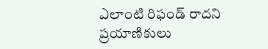ఎలాంటి రిఫండ్ రాదని ప్రయాణికులు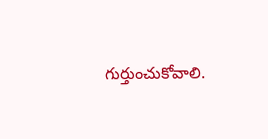గుర్తుంచుకోవాలి.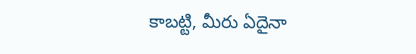కాబట్టి, మీరు ఏదైనా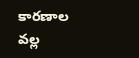కారణాల వల్ల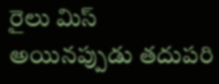రైలు మిస్ అయినప్పుడు తదుపరి